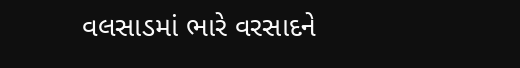વલસાડમાં ભારે વરસાદને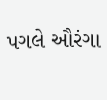પગલે ઔરંગા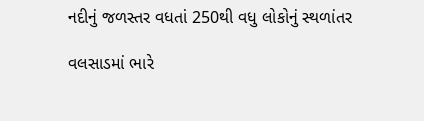નદીનું જળસ્તર વધતાં 250થી વધુ લોકોનું સ્થળાંતર

વલસાડમાં ભારે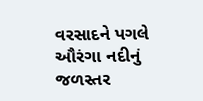વરસાદને પગલે ઔરંગા નદીનું જળસ્તર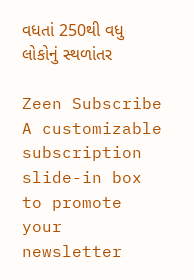વધતાં 250થી વધુ લોકોનું સ્થળાંતર

Zeen Subscribe
A customizable subscription slide-in box to promote your newsletter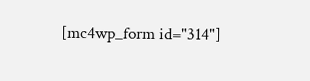[mc4wp_form id="314"]